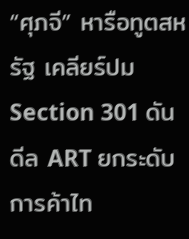“ศุภจี” หารือทูตสหรัฐ เคลียร์ปม Section 301 ดันดีล ART ยกระดับการค้าไท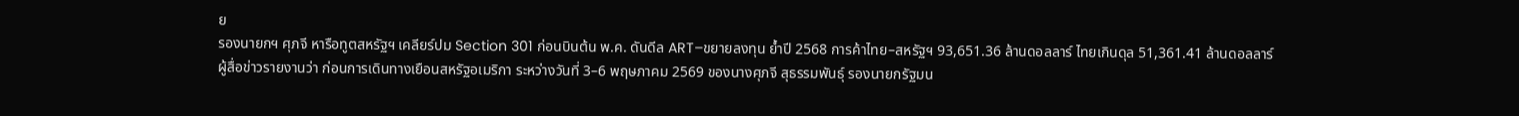ย
รองนายกฯ ศุภจี หารือทูตสหรัฐฯ เคลียร์ปม Section 301 ก่อนบินต้น พ.ค. ดันดีล ART–ขยายลงทุน ย้ำปี 2568 การค้าไทย–สหรัฐฯ 93,651.36 ล้านดอลลาร์ ไทยเกินดุล 51,361.41 ล้านดอลลาร์
ผู้สื่อข่าวรายงานว่า ก่อนการเดินทางเยือนสหรัฐอเมริกา ระหว่างวันที่ 3–6 พฤษภาคม 2569 ของนางศุภจี สุธรรมพันธุ์ รองนายกรัฐมน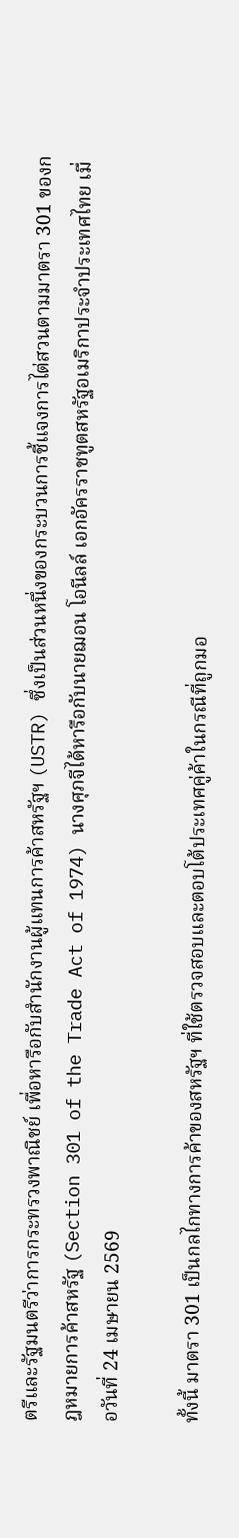ตรีและรัฐมนตรีว่าการกระทรวงพาณิชย์ เพื่อหารือกับสำนักงานผู้แทนการค้าสหรัฐฯ (USTR) ซึ่งเป็นส่วนหนึ่งของกระบวนการชี้แจงการไต่สวนตามมาตรา 301 ของกฎหมายการค้าสหรัฐ (Section 301 of the Trade Act of 1974) นางศุภจีได้หารือกับนายฌอน โอนีลล์ เอกอัครราชทูตสหรัฐอเมริกาประจำประเทศไทย เมื่อวันที่ 24 เมษายน 2569

ทั้งนี้ มาตรา 301 เป็นกลไกทางการค้าของสหรัฐฯ ที่ใช้ตรวจสอบและตอบโต้ประเทศคู่ค้าในกรณีที่ถูกมอ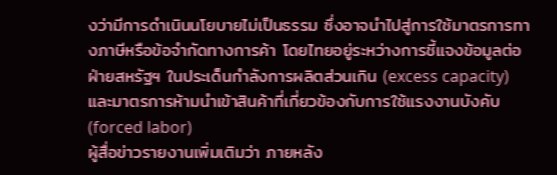งว่ามีการดำเนินนโยบายไม่เป็นธรรม ซึ่งอาจนำไปสู่การใช้มาตรการทางภาษีหรือข้อจำกัดทางการค้า โดยไทยอยู่ระหว่างการชี้แจงข้อมูลต่อฝ่ายสหรัฐฯ ในประเด็นกำลังการผลิตส่วนเกิน (excess capacity) และมาตรการห้ามนำเข้าสินค้าที่เกี่ยวข้องกับการใช้แรงงานบังคับ (forced labor)
ผู้สื่อข่าวรายงานเพิ่มเติมว่า ภายหลัง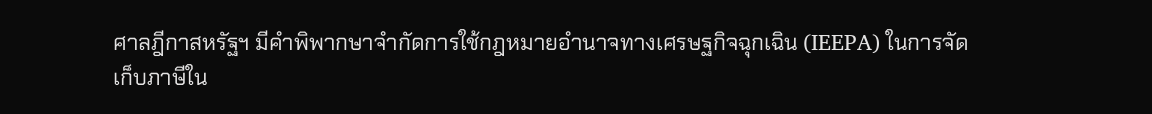ศาลฎีกาสหรัฐฯ มีคำพิพากษาจำกัดการใช้กฎหมายอำนาจทางเศรษฐกิจฉุกเฉิน (IEEPA) ในการจัดเก็บภาษีใน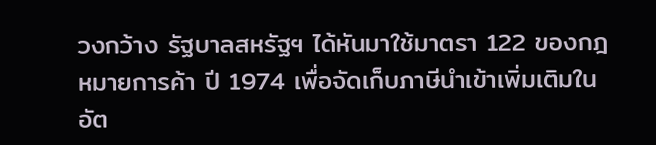วงกว้าง รัฐบาลสหรัฐฯ ได้หันมาใช้มาตรา 122 ของกฎหมายการค้า ปี 1974 เพื่อจัดเก็บภาษีนำเข้าเพิ่มเติมในอัต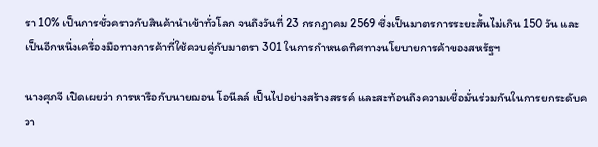รา 10% เป็นการชั่วคราวกับสินค้านำเข้าทั่วโลก จนถึงวันที่ 23 กรกฎาคม 2569 ซึ่งเป็นมาตรการระยะสั้นไม่เกิน 150 วัน และเป็นอีกหนึ่งเครื่องมือทางการค้าที่ใช้ควบคู่กับมาตรา 301 ในการกำหนดทิศทางนโยบายการค้าของสหรัฐฯ

นางศุภจี เปิดเผยว่า การหารือกับนายฌอน โอนีลล์ เป็นไปอย่างสร้างสรรค์ และสะท้อนถึงความเชื่อมั่นร่วมกันในการยกระดับควา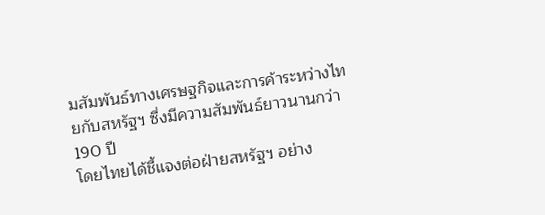มสัมพันธ์ทางเศรษฐกิจและการค้าระหว่างไทยกับสหรัฐฯ ซึ่งมีความสัมพันธ์ยาวนานกว่า 190 ปี
โดยไทยได้ชี้แจงต่อฝ่ายสหรัฐฯ อย่าง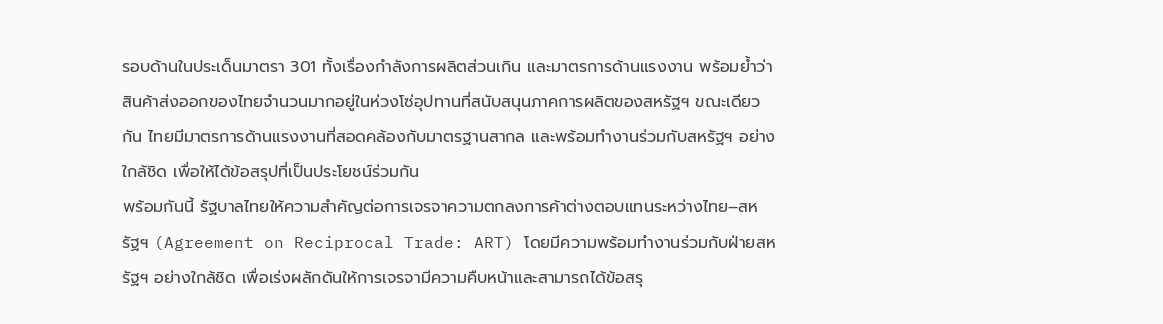รอบด้านในประเด็นมาตรา 301 ทั้งเรื่องกำลังการผลิตส่วนเกิน และมาตรการด้านแรงงาน พร้อมย้ำว่าสินค้าส่งออกของไทยจำนวนมากอยู่ในห่วงโซ่อุปทานที่สนับสนุนภาคการผลิตของสหรัฐฯ ขณะเดียวกัน ไทยมีมาตรการด้านแรงงานที่สอดคล้องกับมาตรฐานสากล และพร้อมทำงานร่วมกับสหรัฐฯ อย่างใกล้ชิด เพื่อให้ได้ข้อสรุปที่เป็นประโยชน์ร่วมกัน
พร้อมกันนี้ รัฐบาลไทยให้ความสำคัญต่อการเจรจาความตกลงการค้าต่างตอบแทนระหว่างไทย–สหรัฐฯ (Agreement on Reciprocal Trade: ART) โดยมีความพร้อมทำงานร่วมกับฝ่ายสหรัฐฯ อย่างใกล้ชิด เพื่อเร่งผลักดันให้การเจรจามีความคืบหน้าและสามารถได้ข้อสรุ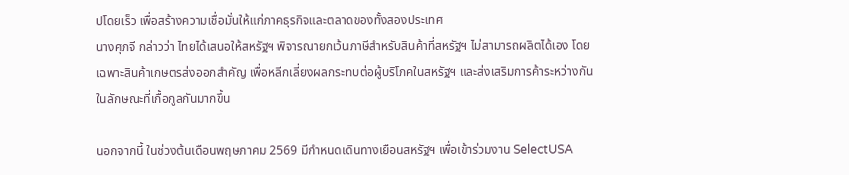ปโดยเร็ว เพื่อสร้างความเชื่อมั่นให้แก่ภาคธุรกิจและตลาดของทั้งสองประเทศ
นางศุภจี กล่าวว่า ไทยได้เสนอให้สหรัฐฯ พิจารณายกเว้นภาษีสำหรับสินค้าที่สหรัฐฯ ไม่สามารถผลิตได้เอง โดยเฉพาะสินค้าเกษตรส่งออกสำคัญ เพื่อหลีกเลี่ยงผลกระทบต่อผู้บริโภคในสหรัฐฯ และส่งเสริมการค้าระหว่างกันในลักษณะที่เกื้อกูลกันมากขึ้น

นอกจากนี้ ในช่วงต้นเดือนพฤษภาคม 2569 มีกำหนดเดินทางเยือนสหรัฐฯ เพื่อเข้าร่วมงาน SelectUSA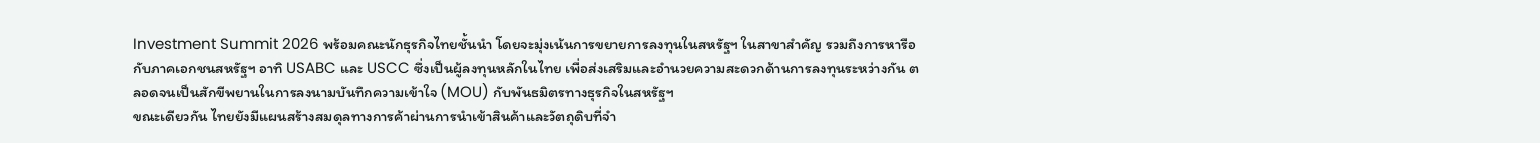Investment Summit 2026 พร้อมคณะนักธุรกิจไทยชั้นนำ โดยจะมุ่งเน้นการขยายการลงทุนในสหรัฐฯ ในสาขาสำคัญ รวมถึงการหารือกับภาคเอกชนสหรัฐฯ อาทิ USABC และ USCC ซึ่งเป็นผู้ลงทุนหลักในไทย เพื่อส่งเสริมและอำนวยความสะดวกด้านการลงทุนระหว่างกัน ตลอดจนเป็นสักขีพยานในการลงนามบันทึกความเข้าใจ (MOU) กับพันธมิตรทางธุรกิจในสหรัฐฯ
ขณะเดียวกัน ไทยยังมีแผนสร้างสมดุลทางการค้าผ่านการนำเข้าสินค้าและวัตถุดิบที่จำ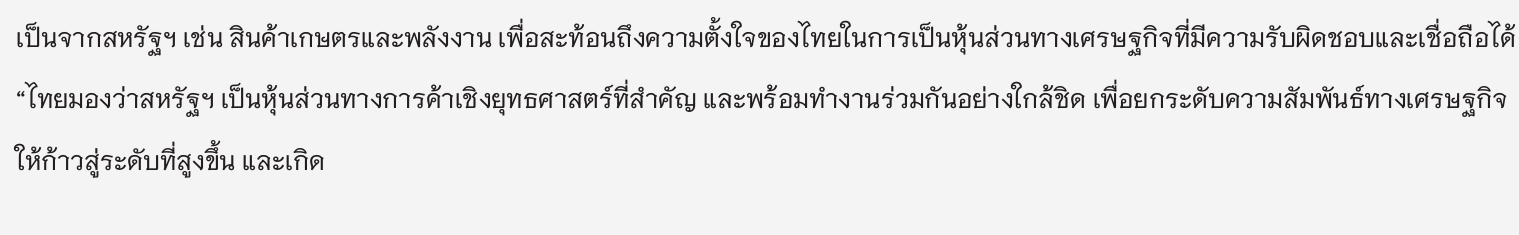เป็นจากสหรัฐฯ เช่น สินค้าเกษตรและพลังงาน เพื่อสะท้อนถึงความตั้งใจของไทยในการเป็นหุ้นส่วนทางเศรษฐกิจที่มีความรับผิดชอบและเชื่อถือได้
“ไทยมองว่าสหรัฐฯ เป็นหุ้นส่วนทางการค้าเชิงยุทธศาสตร์ที่สำคัญ และพร้อมทำงานร่วมกันอย่างใกล้ชิด เพื่อยกระดับความสัมพันธ์ทางเศรษฐกิจให้ก้าวสู่ระดับที่สูงขึ้น และเกิด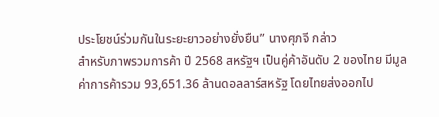ประโยชน์ร่วมกันในระยะยาวอย่างยั่งยืน” นางศุภจี กล่าว
สำหรับภาพรวมการค้า ปี 2568 สหรัฐฯ เป็นคู่ค้าอันดับ 2 ของไทย มีมูลค่าการค้ารวม 93,651.36 ล้านดอลลาร์สหรัฐ โดยไทยส่งออกไป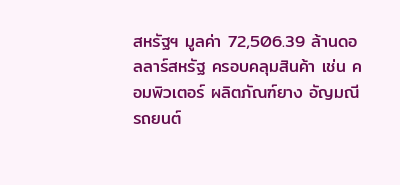สหรัฐฯ มูลค่า 72,506.39 ล้านดอลลาร์สหรัฐ ครอบคลุมสินค้า เช่น คอมพิวเตอร์ ผลิตภัณฑ์ยาง อัญมณี รถยนต์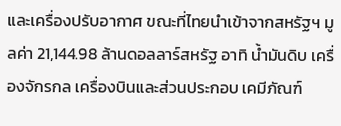และเครื่องปรับอากาศ ขณะที่ไทยนำเข้าจากสหรัฐฯ มูลค่า 21,144.98 ล้านดอลลาร์สหรัฐ อาทิ น้ำมันดิบ เครื่องจักรกล เครื่องบินและส่วนประกอบ เคมีภัณฑ์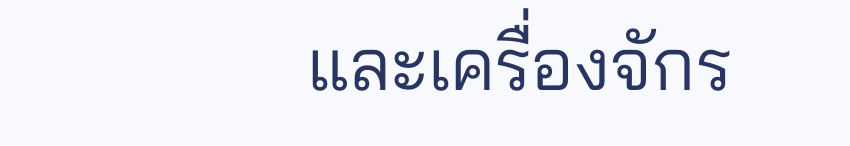และเครื่องจักร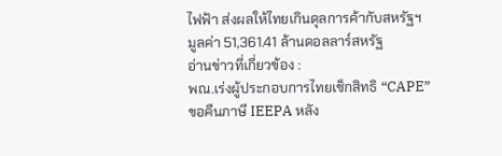ไฟฟ้า ส่งผลให้ไทยเกินดุลการค้ากับสหรัฐฯ มูลค่า 51,361.41 ล้านดอลลาร์สหรัฐ
อ่านข่าวที่เกี่ยวข้อง :
พณ.เร่งผู้ประกอบการไทยเช็กสิทธิ “CAPE” ขอคืนภาษี IEEPA หลัง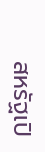สหรัฐเปิ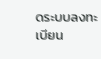ดระบบลงทะเบียน